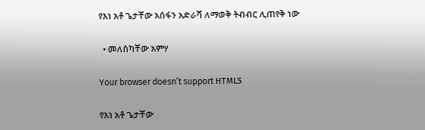የእነ አቶ ጌታቸው አሰፋን አድራሻ ለማወቅ ትብብር ሊጠየቅ ነው

  • መለስካቸው አምሃ

Your browser doesn’t support HTML5

የእነ አቶ ጌታቸው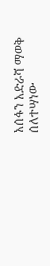አሰፋን አድራሻ ማወቅ ሰለተሣነው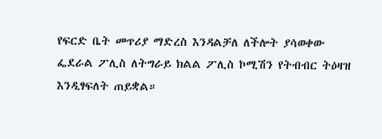የፍርድ ቤት መጥሪያ ማድረስ እንዳልቻለ ለችሎት ያሳወቀው ፌደራል ፖሊስ ለትግራይ ክልል ፖሊስ ኮሚሽን የትብብር ትዕዛዝ እንዲፃፍለት ጠይቋል።